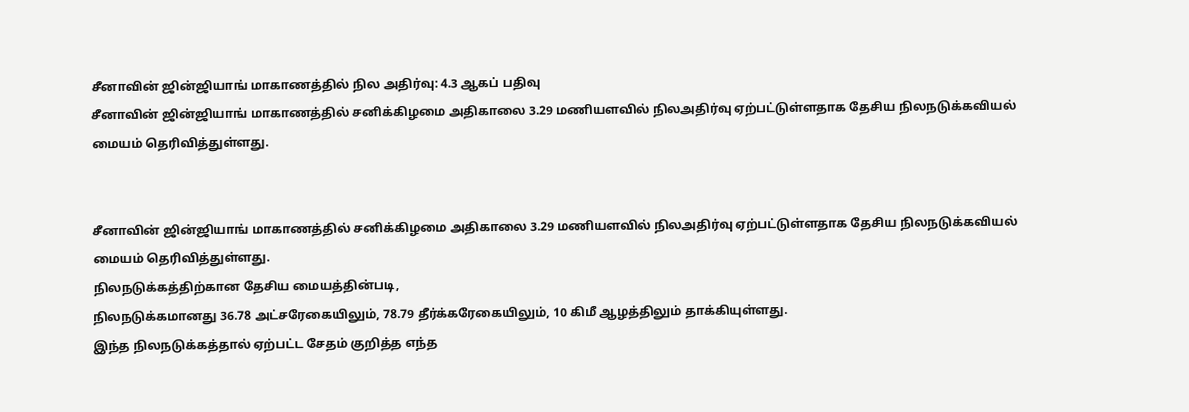சீனாவின் ஜின்ஜியாங் மாகாணத்தில் நில அதிர்வு: 4.3 ஆகப் பதிவு
சீனாவின் ஜின்ஜியாங் மாகாணத்தில் சனிக்கிழமை அதிகாலை 3.29 மணியளவில் நிலஅதிர்வு ஏற்பட்டுள்ளதாக தேசிய நிலநடுக்கவியல் மையம் தெரிவித்துள்ளது.


சீனாவின் ஜின்ஜியாங் மாகாணத்தில் சனிக்கிழமை அதிகாலை 3.29 மணியளவில் நிலஅதிர்வு ஏற்பட்டுள்ளதாக தேசிய நிலநடுக்கவியல் மையம் தெரிவித்துள்ளது.
நிலநடுக்கத்திற்கான தேசிய மையத்தின்படி,
நிலநடுக்கமானது 36.78 அட்சரேகையிலும், 78.79 தீர்க்கரேகையிலும், 10 கிமீ ஆழத்திலும் தாக்கியுள்ளது.
இந்த நிலநடுக்கத்தால் ஏற்பட்ட சேதம் குறித்த எந்த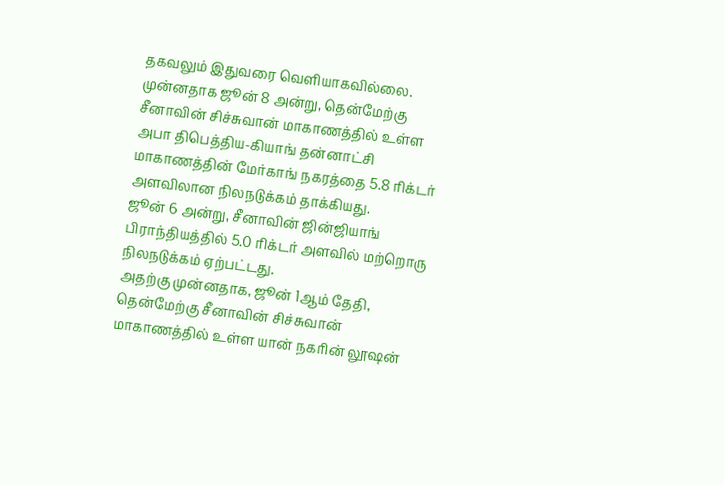தகவலும் இதுவரை வெளியாகவில்லை.
முன்னதாக ஜூன் 8 அன்று, தென்மேற்கு சீனாவின் சிச்சுவான் மாகாணத்தில் உள்ள அபா திபெத்திய-கியாங் தன்னாட்சி மாகாணத்தின் மேர்காங் நகரத்தை 5.8 ரிக்டர் அளவிலான நிலநடுக்கம் தாக்கியது.
ஜூன் 6 அன்று, சீனாவின் ஜின்ஜியாங் பிராந்தியத்தில் 5.0 ரிக்டர் அளவில் மற்றொரு நிலநடுக்கம் ஏற்பட்டது.
அதற்கு முன்னதாக, ஜூன் 1ஆம் தேதி, தென்மேற்கு சீனாவின் சிச்சுவான் மாகாணத்தில் உள்ள யான் நகரின் லூஷன்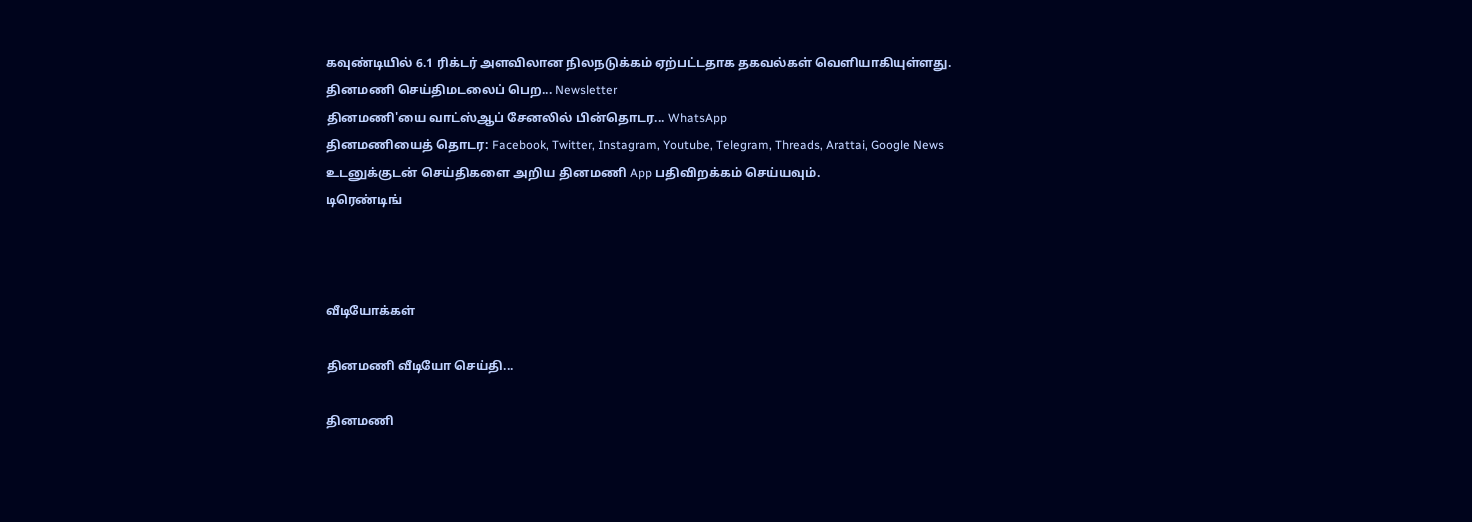கவுண்டியில் 6.1 ரிக்டர் அளவிலான நிலநடுக்கம் ஏற்பட்டதாக தகவல்கள் வெளியாகியுள்ளது.
தினமணி செய்திமடலைப் பெற... Newsletter
தினமணி'யை வாட்ஸ்ஆப் சேனலில் பின்தொடர... WhatsApp
தினமணியைத் தொடர: Facebook, Twitter, Instagram, Youtube, Telegram, Threads, Arattai, Google News
உடனுக்குடன் செய்திகளை அறிய தினமணி App பதிவிறக்கம் செய்யவும்.
டிரெண்டிங்



வீடியோக்கள்

தினமணி வீடியோ செய்தி...

தினமணி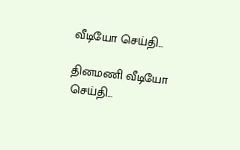வீடியோ செய்தி...

தினமணி வீடியோ செய்தி...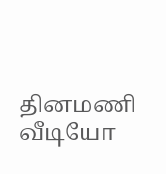தினமணி வீடியோ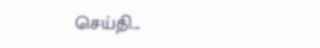செய்தி...